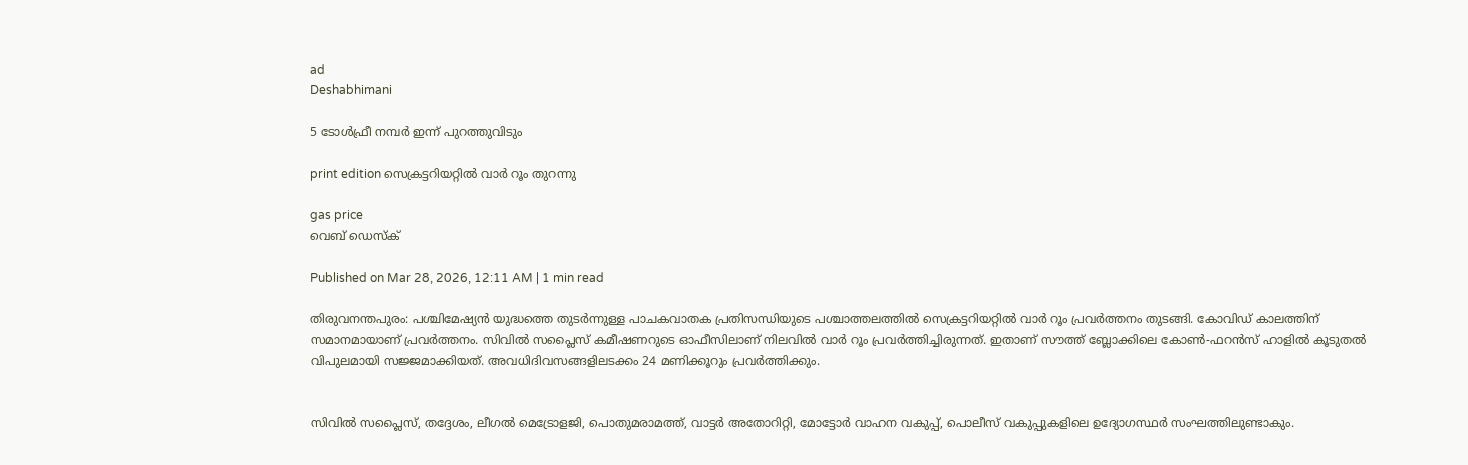ad
Deshabhimani

5 ടോൾഫ്രീ നമ്പർ ഇന്ന്‌ പുറത്തുവിടും

print edition സെക്രട്ടറിയറ്റിൽ വാർ റ‍ൂം തുറന്നു

gas price
വെബ് ഡെസ്ക്

Published on Mar 28, 2026, 12:11 AM | 1 min read

തിരുവനന്തപുരം: പശ്ചിമേഷ്യൻ യുദ്ധത്തെ തുടർന്നുള്ള പാചകവാതക പ്രതിസന്ധിയുടെ പശ്ചാത്തലത്തിൽ സെക്രട്ടറിയറ്റിൽ വാർ റൂം പ്രവർത്തനം തുടങ്ങി. കോവിഡ്‌ കാലത്തിന്‌ സമാനമായാണ്‌ പ്രവർത്തനം. സിവിൽ സപ്ലൈസ്‌ കമീഷണറുടെ ഓഫീസിലാണ്‌ നിലവിൽ വാർ റ‍ൂം പ്രവർത്തിച്ചിരുന്നത്‌. ഇതാണ്‌ സ‍ൗത്ത്‌ ബ്ലോക്കിലെ കോൺ-ഫറൻസ്‌ ഹാളിൽ കൂടുതൽ വിപുലമായി സജ്ജമാക്കിയത്‌. അവധിദിവസങ്ങളിലടക്കം 24 മണിക്കൂറും പ്രവർത്തിക്കും.


സിവിൽ സപ്ലൈസ്‌, തദ്ദേശം, ലീഗൽ മെട്രോളജി, പൊതുമരാമത്ത്‌, വാട്ടർ അതോറിറ്റി, മോട്ടോർ വാഹന വകുപ്പ്‌, പൊലീസ്‌ വകുപ്പുകളിലെ ഉദ്യോഗസ്ഥർ സംഘത്തിലുണ്ടാകും.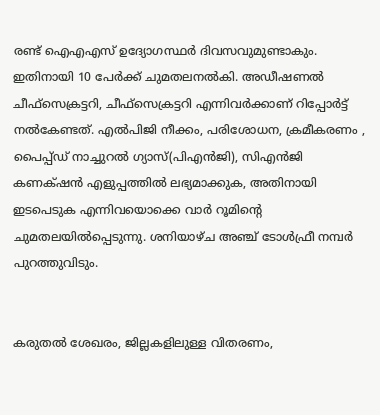രണ്ട്‌ ഐഎഎസ്‌ ഉദ്യോഗസ്ഥർ ദിവസവുമുണ്ടാകും. ഇതിനായി 10 പേർക്ക്‌ ചുമതലനൽകി. അഡീഷണൽ ചീഫ്‌സെക്രട്ടറി, ചീഫ്‌സെക്രട്ടറി എന്നിവർക്കാണ്‌ റിപ്പോർട്ട്‌ നൽകേണ്ടത്‌. എൽപിജി നീക്കം, പരിശോധന, ക്രമീകരണം , പൈപ്പ്‌ഡ്‌ നാച്ചുറൽ ഗ്യാസ്‌(പിഎൻജി), സിഎൻജി കണക്‌ഷൻ എളുപ്പത്തിൽ ലഭ്യമാക്കുക, അതിനായി ഇടപെടുക എന്നിവയൊക്കെ വാർ റൂമിന്റെ ചുമതലയിൽപ്പെടുന്നു. ശനിയാഴ്‌ച അഞ്ച് ടോൾഫ്രീ നമ്പർ പുറത്തുവിടും.


കരുതൽ ശേഖരം, ജില്ലകളിലുള്ള വിതരണം,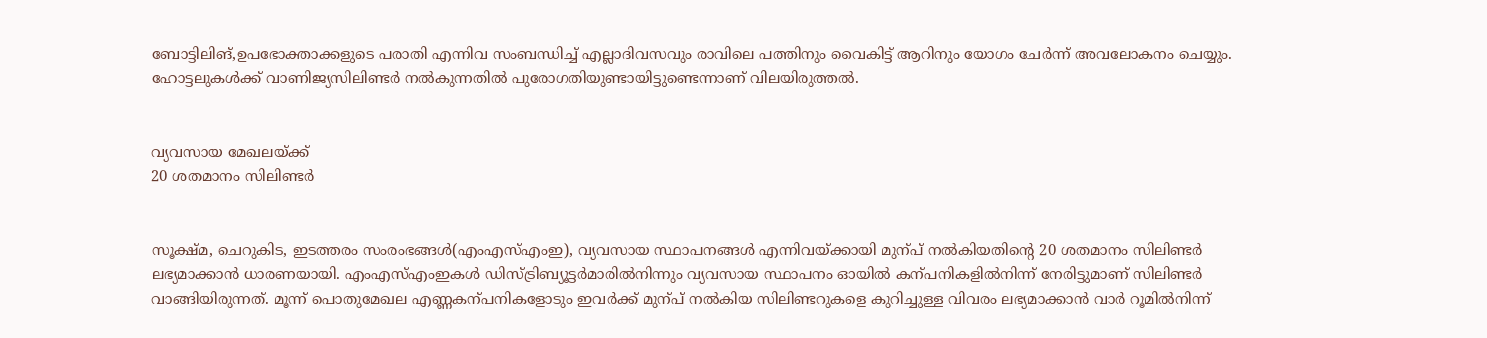ബോട്ടിലിങ്‌,ഉപഭോക്താക്കളുടെ പരാതി എന്നിവ സംബന്ധിച്ച്‌ എല്ലാദിവസവും രാവിലെ പത്തിനും വൈകിട്ട്‌ ആറിനും യോഗം ചേർന്ന്‌ അവലോകനം ചെയ്യും. ഹോട്ടലുകൾക്ക്‌ വാണിജ്യസിലിണ്ടർ നൽകുന്നതിൽ പുരോഗതിയുണ്ടായിട്ടുണ്ടെന്നാണ്‌ വിലയിരുത്തൽ.


വ്യവസായ മേഖലയ്‌ക്ക്‌
20 ശതമാനം സിലിണ്ടർ


സൂക്ഷ്‌മ, ചെറുകിട, ഇടത്തരം സംരംഭങ്ങൾ(എംഎസ്‌എംഇ), വ്യവസായ സ്ഥാപനങ്ങൾ എന്നിവയ്‌ക്കായി മുന്പ്‌ നൽകിയതിന്റെ 20 ശതമാനം സിലിണ്ടർ ലഭ്യമാക്കാൻ ധാരണയായി. എംഎസ്‌എംഇകൾ ഡിസ്‌ട്രിബ്യൂട്ടർമാരിൽനിന്നും വ്യവസായ സ്ഥാപനം ഓയിൽ കന്പനികളിൽനിന്ന്‌ നേരിട്ടുമാണ്‌ സിലിണ്ടർ വാങ്ങിയിരുന്നത്‌. മൂന്ന്‌ പൊതുമേഖല എണ്ണകന്പനികളോടും ഇവർക്ക്‌ മുന്പ്‌ നൽകിയ സിലിണ്ടറുകളെ കുറിച്ചുള്ള വിവരം ലഭ്യമാക്കാൻ വാർ റൂമിൽനിന്ന്‌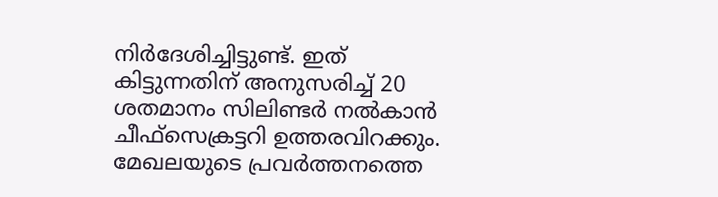നിർദേശിച്ചിട്ടുണ്ട്‌. ഇത്‌ കിട്ടുന്നതിന്‌ അനുസരിച്ച്‌ 20 ശതമാനം സിലിണ്ടർ നൽകാൻ ചീഫ്‌സെക്രട്ടറി ഉത്തരവിറക്കും. മേഖലയുടെ പ്രവർത്തനത്തെ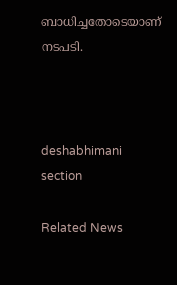ബാധിച്ചതോടെയാണ്‌ നടപടി.



deshabhimani section

Related News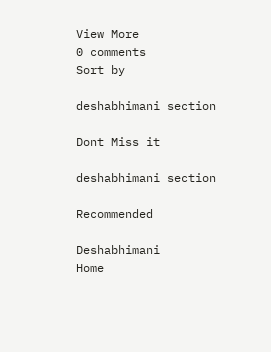View More
0 comments
Sort by

deshabhimani section

Dont Miss it

deshabhimani section

Recommended

Deshabhimani
Home